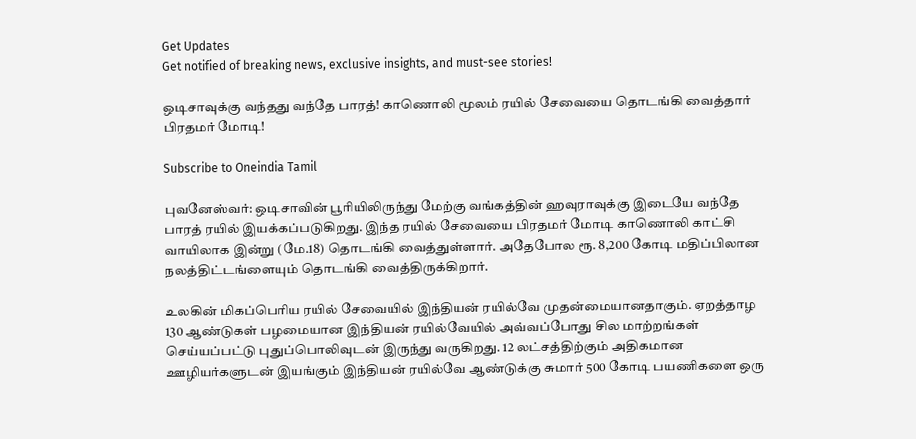Get Updates
Get notified of breaking news, exclusive insights, and must-see stories!

ஒடிசாவுக்கு வந்தது வந்தே பாரத்! காணொலி மூலம் ரயில் சேவையை தொடங்கி வைத்தார் பிரதமர் மோடி!

Subscribe to Oneindia Tamil

புவனேஸ்வர்: ஒடிசாவின் பூரியிலிருந்து மேற்கு வங்கத்தின் ஹவுராவுக்கு இடையே வந்தே பாரத் ரயில் இயக்கப்படுகிறது. இந்த ரயில் சேவையை பிரதமர் மோடி காணொலி காட்சி வாயிலாக இன்று (மே.18) தொடங்கி வைத்துள்ளார். அதேபோல ரூ. 8,200 கோடி மதிப்பிலான நலத்திட்டங்ளையும் தொடங்கி வைத்திருக்கிறார்.

உலகின் மிகப்பெரிய ரயில் சேவையில் இந்தியன் ரயில்வே முதன்மையானதாகும். ஏறத்தாழ 130 ஆண்டுகள் பழமையான இந்தியன் ரயில்வேயில் அவ்வப்போது சில மாற்றங்கள் செய்யப்பட்டு புதுப்பொலிவுடன் இருந்து வருகிறது. 12 லட்சத்திற்கும் அதிகமான ஊழியர்களுடன் இயங்கும் இந்தியன் ரயில்வே ஆண்டுக்கு சுமார் 500 கோடி பயணிகளை ஒரு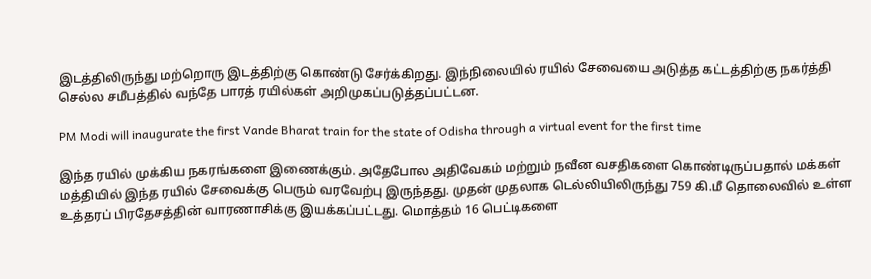இடத்திலிருந்து மற்றொரு இடத்திற்கு கொண்டு சேர்க்கிறது. இந்நிலையில் ரயில் சேவையை அடுத்த கட்டத்திற்கு நகர்த்தி செல்ல சமீபத்தில் வந்தே பாரத் ரயில்கள் அறிமுகப்படுத்தப்பட்டன.

PM Modi will inaugurate the first Vande Bharat train for the state of Odisha through a virtual event for the first time

இந்த ரயில் முக்கிய நகரங்களை இணைக்கும். அதேபோல அதிவேகம் மற்றும் நவீன வசதிகளை கொண்டிருப்பதால் மக்கள் மத்தியில் இந்த ரயில் சேவைக்கு பெரும் வரவேற்பு இருந்தது. முதன் முதலாக டெல்லியிலிருந்து 759 கி.மீ தொலைவில் உள்ள உத்தரப் பிரதேசத்தின் வாரணாசிக்கு இயக்கப்பட்டது. மொத்தம் 16 பெட்டிகளை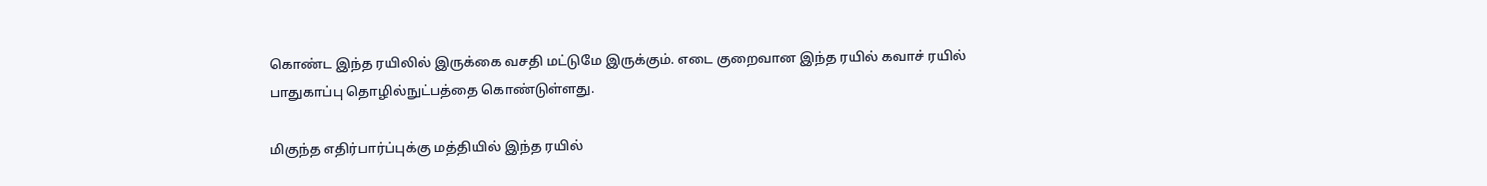கொண்ட இந்த ரயிலில் இருக்கை வசதி மட்டுமே இருக்கும். எடை குறைவான இந்த ரயில் கவாச் ரயில் பாதுகாப்பு தொழில்நுட்பத்தை கொண்டுள்ளது.

மிகுந்த எதிர்பார்ப்புக்கு மத்தியில் இந்த ரயில்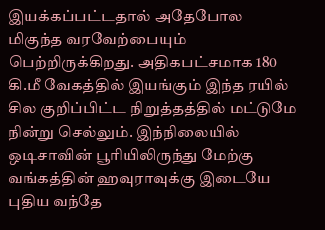இயக்கப்பட்டதால் அதேபோல மிகுந்த வரவேற்பையும் பெற்றிருக்கிறது. அதிகபட்சமாக 180 கி.மீ வேகத்தில் இயங்கும் இந்த ரயில் சில குறிப்பிட்ட நிறுத்தத்தில் மட்டுமே நின்று செல்லும். இந்நிலையில் ஒடிசாவின் பூரியிலிருந்து மேற்கு வங்கத்தின் ஹவுராவுக்கு இடையே புதிய வந்தே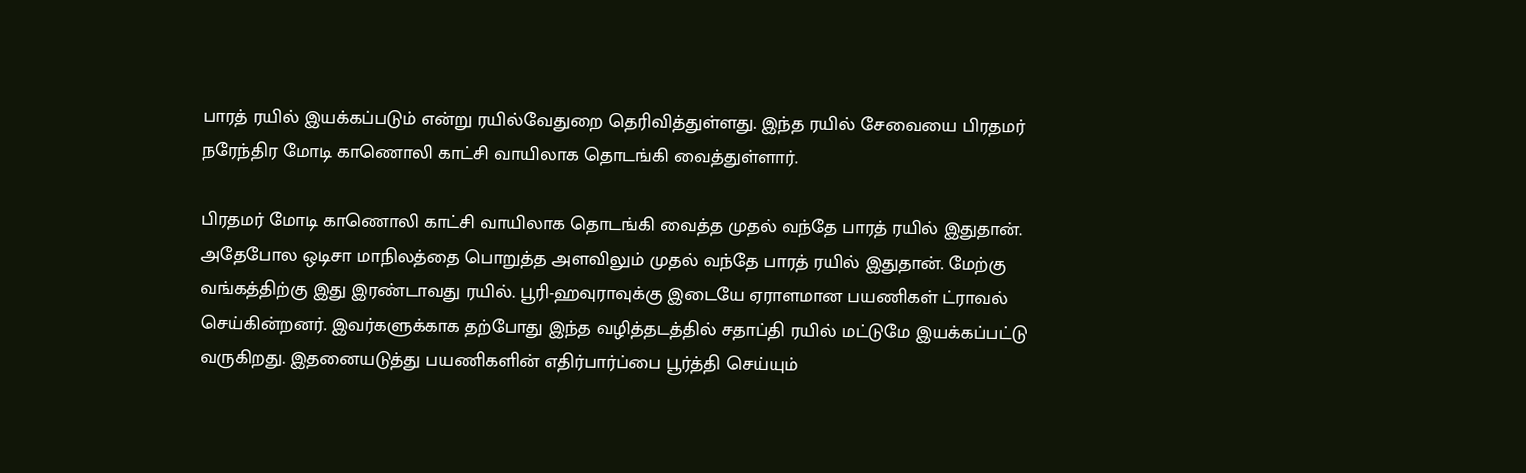பாரத் ரயில் இயக்கப்படும் என்று ரயில்வேதுறை தெரிவித்துள்ளது. இந்த ரயில் சேவையை பிரதமர் நரேந்திர மோடி காணொலி காட்சி வாயிலாக தொடங்கி வைத்துள்ளார்.

பிரதமர் மோடி காணொலி காட்சி வாயிலாக தொடங்கி வைத்த முதல் வந்தே பாரத் ரயில் இதுதான். அதேபோல ஒடிசா மாநிலத்தை பொறுத்த அளவிலும் முதல் வந்தே பாரத் ரயில் இதுதான். மேற்கு வங்கத்திற்கு இது இரண்டாவது ரயில். பூரி-ஹவுராவுக்கு இடையே ஏராளமான பயணிகள் ட்ராவல் செய்கின்றனர். இவர்களுக்காக தற்போது இந்த வழித்தடத்தில் சதாப்தி ரயில் மட்டுமே இயக்கப்பட்டு வருகிறது. இதனையடுத்து பயணிகளின் எதிர்பார்ப்பை பூர்த்தி செய்யும்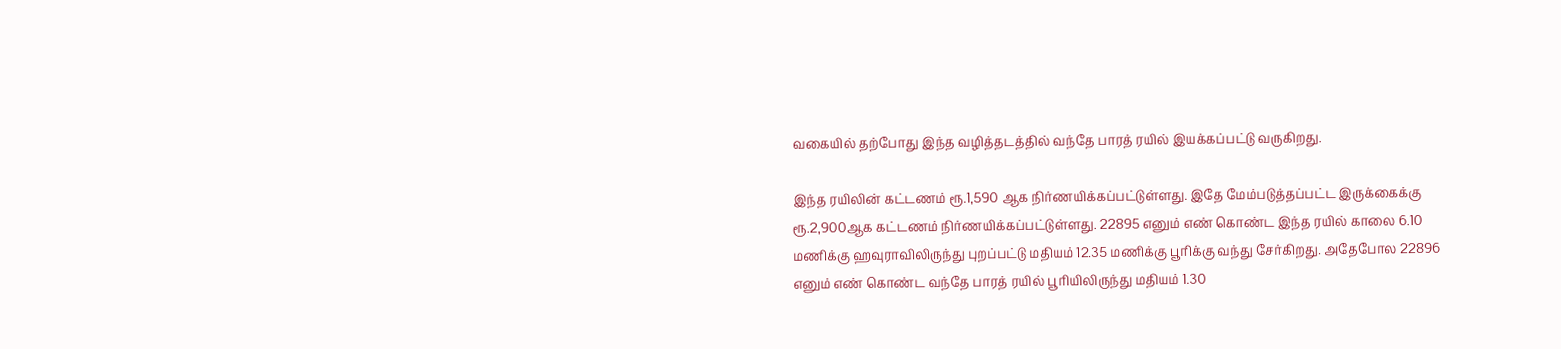வகையில் தற்போது இந்த வழித்தடத்தில் வந்தே பாரத் ரயில் இயக்கப்பட்டு வருகிறது.

இந்த ரயிலின் கட்டணம் ரூ.1,590 ஆக நிர்ணயிக்கப்பட்டுள்ளது. இதே மேம்படுத்தப்பட்ட இருக்கைக்கு ரூ.2,900ஆக கட்டணம் நிர்ணயிக்கப்பட்டுள்ளது. 22895 எனும் எண் கொண்ட இந்த ரயில் காலை 6.10 மணிக்கு ஹவுராவிலிருந்து புறப்பட்டு மதியம் 12.35 மணிக்கு பூரிக்கு வந்து சேர்கிறது. அதேபோல 22896 எனும் எண் கொண்ட வந்தே பாரத் ரயில் பூரியிலிருந்து மதியம் 1.30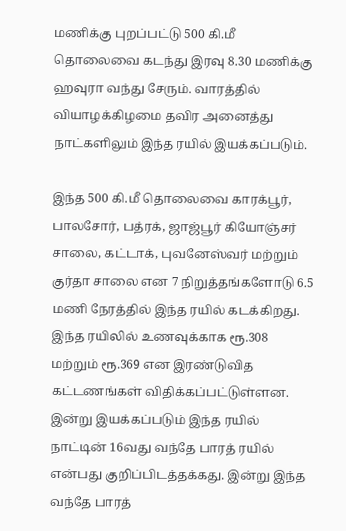மணிக்கு புறப்பட்டு 500 கி.மீ தொலைவை கடந்து இரவு 8.30 மணிக்கு ஹவுரா வந்து சேரும். வாரத்தில் வியாழக்கிழமை தவிர அனைத்து நாட்களிலும் இந்த ரயில் இயக்கப்படும்.

இந்த 500 கி.மீ தொலைவை காரக்பூர், பாலசோர், பத்ரக், ஜாஜ்பூர் கியோஞ்சர் சாலை, கட்டாக், புவனேஸ்வர் மற்றும் குர்தா சாலை என 7 நிறுத்தங்களோடு 6.5 மணி நேரத்தில் இந்த ரயில் கடக்கிறது. இந்த ரயிலில் உணவுக்காக ரூ.308 மற்றும் ரூ.369 என இரண்டுவித கட்டணங்கள் விதிக்கப்பட்டுள்ளன. இன்று இயக்கப்படும் இந்த ரயில் நாட்டின் 16வது வந்தே பாரத் ரயில் என்பது குறிப்பிடத்தக்கது. இன்று இந்த வந்தே பாரத்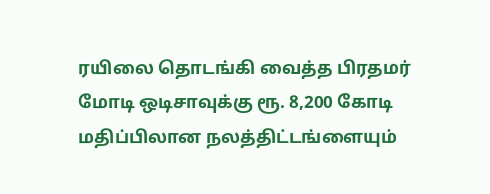ரயிலை தொடங்கி வைத்த பிரதமர் மோடி ஒடிசாவுக்கு ரூ. 8,200 கோடி மதிப்பிலான நலத்திட்டங்ளையும்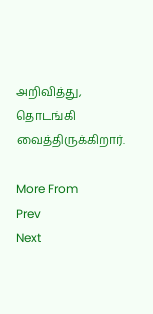அறிவித்து, தொடங்கி வைத்திருக்கிறார்.

More From
Prev
Next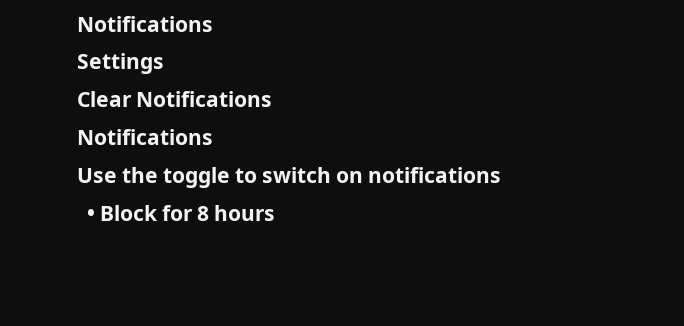Notifications
Settings
Clear Notifications
Notifications
Use the toggle to switch on notifications
  • Block for 8 hours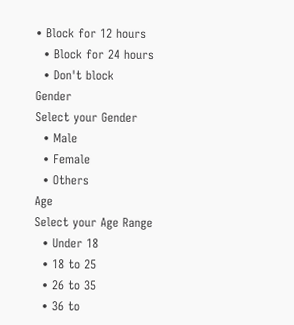• Block for 12 hours
  • Block for 24 hours
  • Don't block
Gender
Select your Gender
  • Male
  • Female
  • Others
Age
Select your Age Range
  • Under 18
  • 18 to 25
  • 26 to 35
  • 36 to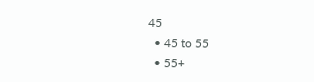45
  • 45 to 55
  • 55+